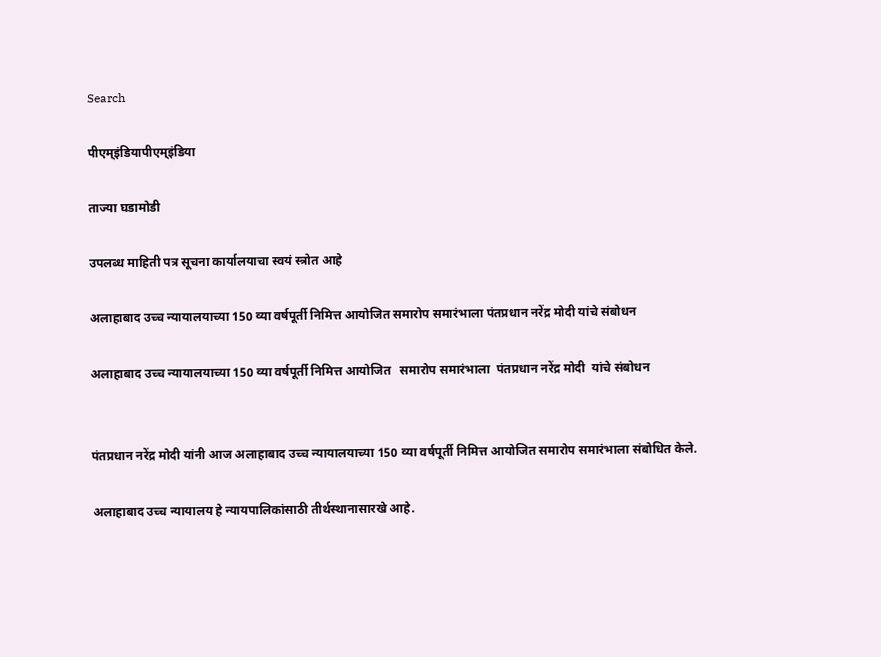Search

पीएम्इंडियापीएम्इंडिया

ताज्या घडामोडी

उपलब्ध माहिती पत्र सूचना कार्यालयाचा स्वयं स्त्रोत आहे

अलाहाबाद उच्च न्यायालयाच्या 150 व्या वर्षपूर्ती निमित्त आयोजित समारोप समारंभाला पंतप्रधान नरेंद्र मोदी यांचे संबोधन

अलाहाबाद उच्च न्यायालयाच्या 150 व्या वर्षपूर्ती निमित्त आयोजित   समारोप समारंभाला  पंतप्रधान नरेंद्र मोदी  यांचे संबोधन


पंतप्रधान नरेंद्र मोदी यांनी आज अलाहाबाद उच्च न्यायालयाच्या 150 व्या वर्षपूर्ती निमित्त आयोजित समारोप समारंभाला संबोधित केले.

अलाहाबाद उच्च न्यायालय हे न्यायपालिकांसाठी तीर्थस्थानासारखे आहे.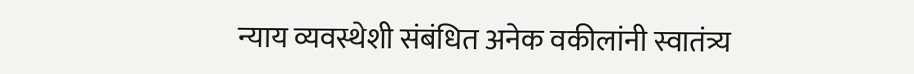न्याय व्यवस्थेशी संबंधित अनेक वकीलांनी स्वातंत्र्य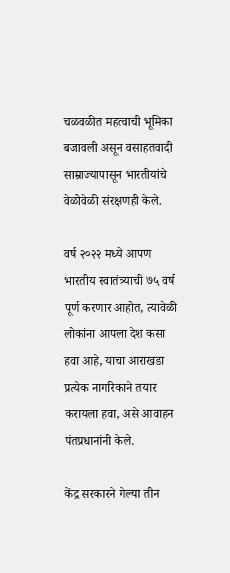चळवळीत महत्वाची भूमिका बजावली असून वसाहतवादी साम्राज्यापासून भारतीयांचे वेळोवेळी संरक्षणही केले.

वर्ष २०२२ मध्ये आपण भारतीय स्वातंत्र्याची ७५ वर्ष पूर्ण करणार आहोत, त्यावेळी लोकांना आपला देश कसा हवा आहे, याचा आराखडा प्रत्येक नागरिकाने तयार करायला हवा, असे आवाहन पंतप्रधानांनी केले.

केंद्र सरकारने गेल्या तीन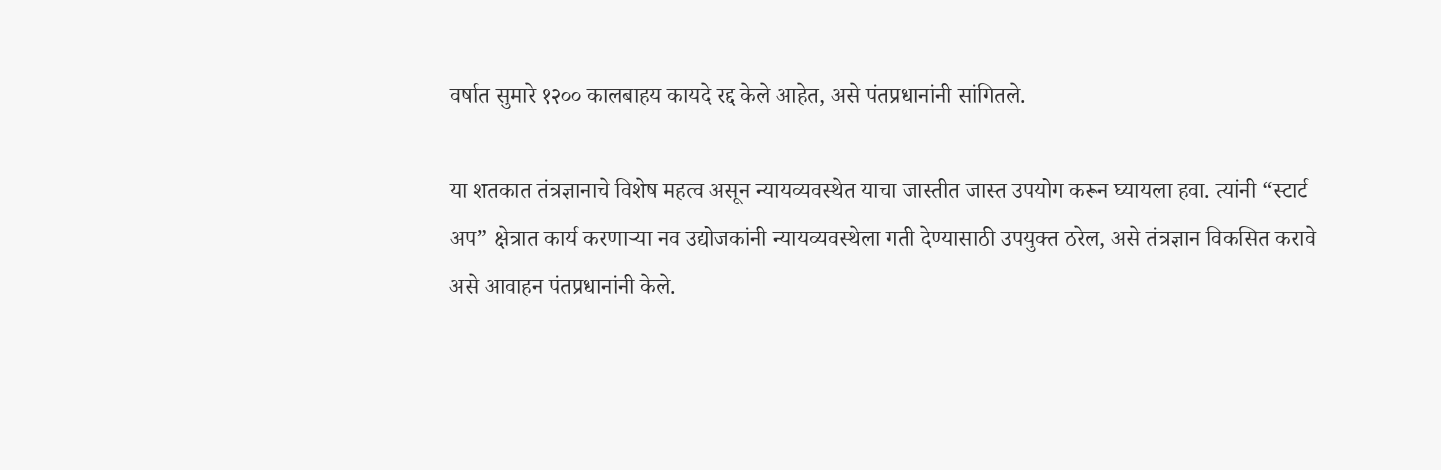वर्षात सुमारे १२०० कालबाहय कायदे रद्द केले आहेत, असे पंतप्रधानांनी सांगितले.

या शतकात तंत्रज्ञानाचे विशेष महत्व असून न्यायव्यवस्थेत याचा जास्तीत जास्त उपयोग करून घ्यायला हवा. त्यांनी “स्टार्ट अप” क्षेत्रात कार्य करणाऱ्या नव उद्योजकांनी न्यायव्यवस्थेला गती देण्यासाठी उपयुक्त ठरेल, असे तंत्रज्ञान विकसित करावे असे आवाहन पंतप्रधानांनी केले.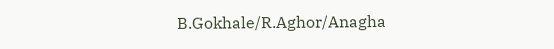B.Gokhale/R.Aghor/Anagha